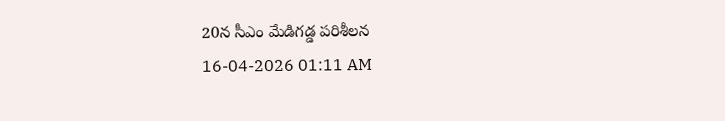20న సీఎం మేడిగడ్డ పరిశీలన
16-04-2026 01:11 AM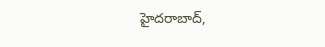హైదరాబాద్,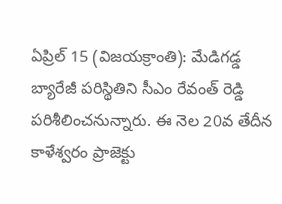ఏప్రిల్ 15 (విజయక్రాంతి): మేడిగడ్డ బ్యారేజీ పరిస్థితిని సీఎం రేవంత్ రెడ్డి పరిశీలించనున్నారు. ఈ నెల 20వ తేదీన కాళేశ్వరం ప్రాజెక్టు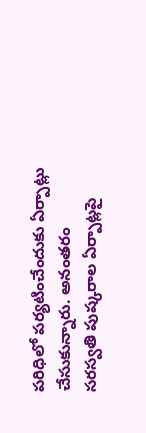పరిధిలో పర్యటించేందుకు ఏర్పాట్లు చేసుకున్నారు. అనంతరం సరస్వతి పుష్కరాల ఏర్పాట్లపై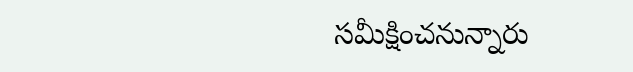సమీక్షించనున్నారు